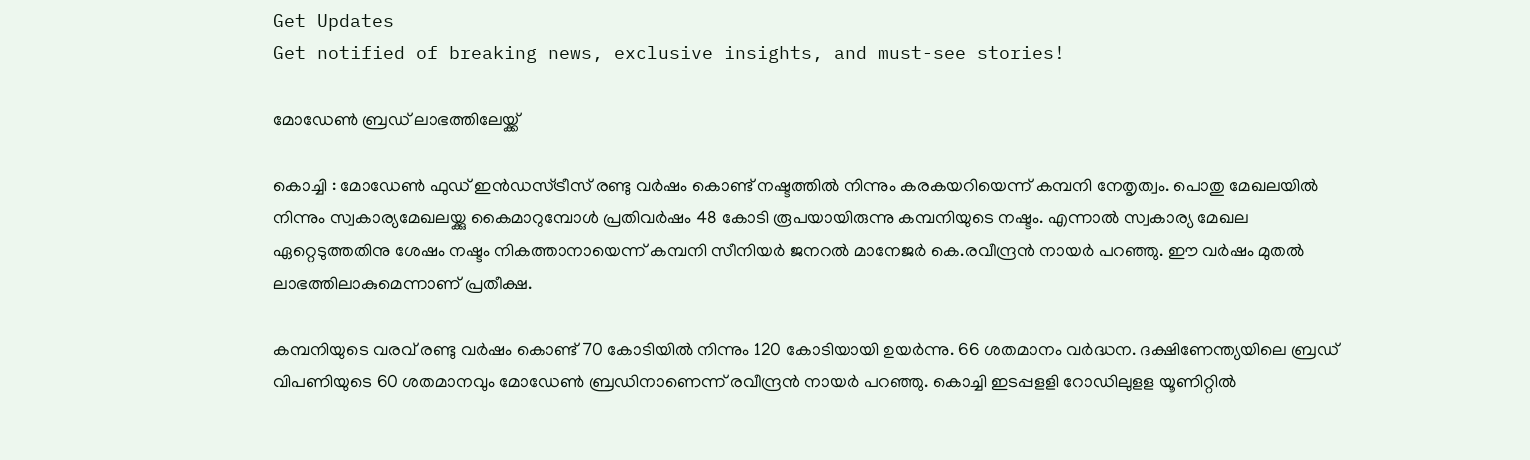Get Updates
Get notified of breaking news, exclusive insights, and must-see stories!

മോഡേണ്‍ ബ്രഡ് ലാഭത്തിലേയ്ക്ക്

കൊച്ചി : മോഡേണ്‍ ഫുഡ് ഇന്‍ഡസ്ട്രീസ് രണ്ടു വര്‍ഷം കൊണ്ട് നഷ്ടത്തില്‍ നിന്നും കരകയറിയെന്ന് കമ്പനി നേതൃത്വം. പൊതു മേഖലയില്‍ നിന്നും സ്വകാര്യമേഖലയ്ക്കു കൈമാറുമ്പോള്‍ പ്രതിവര്‍ഷം 48 കോടി രൂപയായിരുന്നു കമ്പനിയുടെ നഷ്ടം. എന്നാല്‍ സ്വകാര്യ മേഖല ഏറ്റെടുത്തതിനു ശേഷം നഷ്ടം നികത്താനായെന്ന് കമ്പനി സീനിയര്‍ ജനറല്‍ മാനേജര്‍ കെ.രവീന്ദ്രന്‍ നായര്‍ പറഞ്ഞു. ഈ വര്‍ഷം മുതല്‍ ലാഭത്തിലാകുമെന്നാണ് പ്രതീക്ഷ.

കമ്പനിയുടെ വരവ് രണ്ടു വര്‍ഷം കൊണ്ട് 70 കോടിയില്‍ നിന്നും 120 കോടിയായി ഉയര്‍ന്നു. 66 ശതമാനം വര്‍ദ്ധന. ദക്ഷിണേന്ത്യയിലെ ബ്രഡ് വിപണിയുടെ 60 ശതമാനവും മോഡേണ്‍ ബ്രഡിനാണെന്ന് രവീന്ദ്രന്‍ നായര്‍ പറഞ്ഞു. കൊച്ചി ഇടപ്പളളി റോഡിലുളള യൂണിറ്റില്‍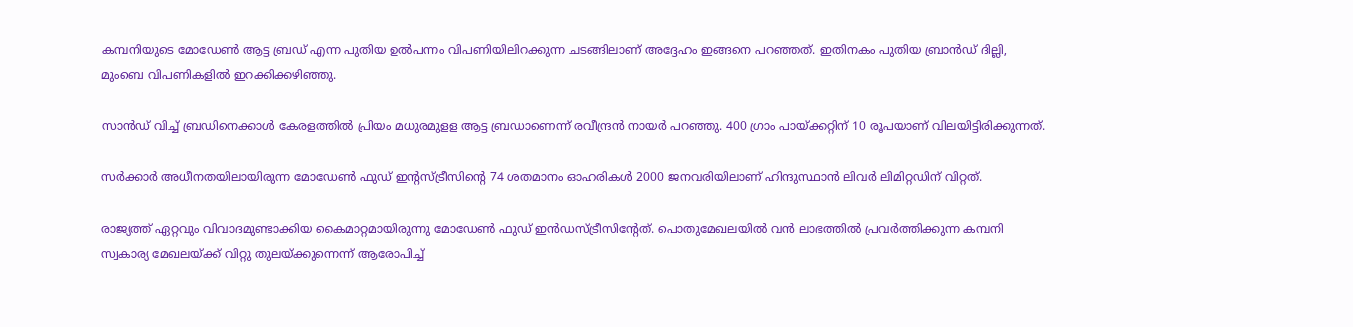കമ്പനിയുടെ മോഡേണ്‍ ആട്ട ബ്രഡ് എന്ന പുതിയ ഉല്‍പന്നം വിപണിയിലിറക്കുന്ന ചടങ്ങിലാണ് അദ്ദേഹം ഇങ്ങനെ പറഞ്ഞത്. ഇതിനകം പുതിയ ബ്രാന്‍ഡ് ദില്ലി, മുംബെ വിപണികളില്‍ ഇറക്കിക്കഴിഞ്ഞു.

സാന്‍ഡ് വിച്ച് ബ്രഡിനെക്കാള്‍ കേരളത്തില്‍ പ്രിയം മധുരമുളള ആട്ട ബ്രഡാണെന്ന് രവീന്ദ്രന്‍ നായര്‍ പറഞ്ഞു. 400 ഗ്രാം പായ്ക്കറ്റിന് 10 രൂപയാണ് വിലയിട്ടിരിക്കുന്നത്.

സര്‍ക്കാര്‍ അധീനതയിലായിരുന്ന മോഡേണ്‍ ഫുഡ് ഇന്റസ്ട്രീസിന്റെ 74 ശതമാനം ഓഹരികള്‍ 2000 ജനവരിയിലാണ് ഹിന്ദുസ്ഥാന്‍ ലിവര്‍ ലിമിറ്റഡിന് വിറ്റത്.

രാജ്യത്ത് ഏറ്റവും വിവാദമുണ്ടാക്കിയ കൈമാറ്റമായിരുന്നു മോഡേണ്‍ ഫുഡ് ഇന്‍ഡസ്ട്രീസിന്റേത്. പൊതുമേഖലയില്‍ വന്‍ ലാഭത്തില്‍ പ്രവര്‍ത്തിക്കുന്ന കമ്പനി സ്വകാര്യ മേഖലയ്ക്ക് വിറ്റു തുലയ്ക്കുന്നെന്ന് ആരോപിച്ച്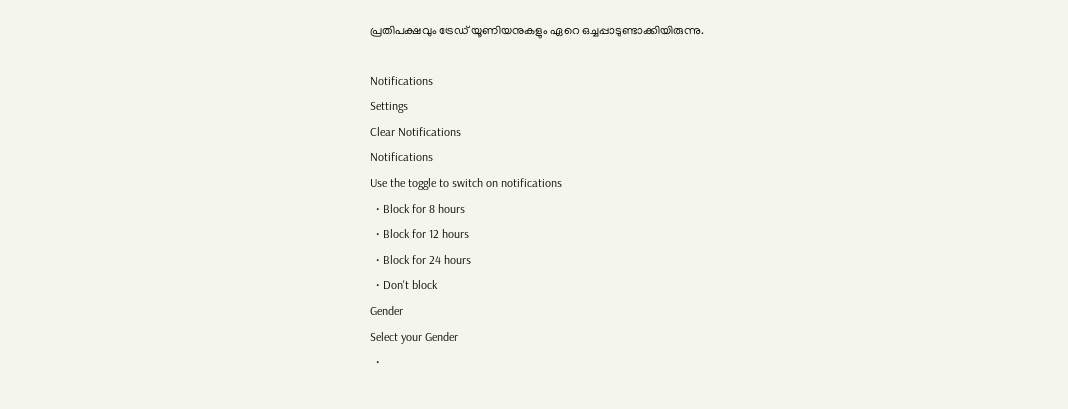പ്രതിപക്ഷവും ട്രേഡ് യൂണിയനുകളും ഏറെ ഒച്ചപ്പാടുണ്ടാക്കിയിരുന്നു.

Notifications
Settings
Clear Notifications
Notifications
Use the toggle to switch on notifications
  • Block for 8 hours
  • Block for 12 hours
  • Block for 24 hours
  • Don't block
Gender
Select your Gender
  •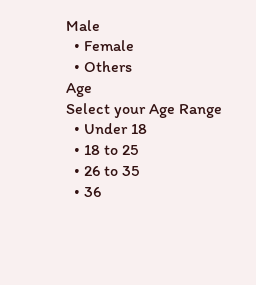Male
  • Female
  • Others
Age
Select your Age Range
  • Under 18
  • 18 to 25
  • 26 to 35
  • 36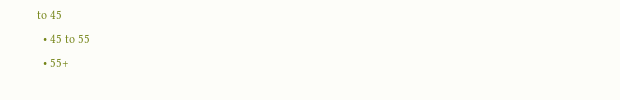to 45
  • 45 to 55
  • 55+